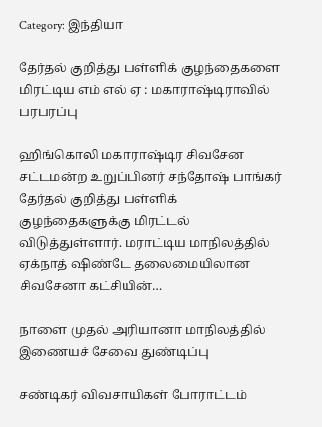Category: இந்தியா

தேர்தல் குறித்து பள்ளிக் குழந்தைகளை மிரட்டிய எம் எல் ஏ : மகாராஷ்டிராவில் பரபரப்பு

ஹிங்கொலி மகாராஷ்டிர சிவசேன சட்டமன்ற உறுப்பினர் சந்தோஷ் பாங்கர் தேர்தல் குறித்து பள்ளிக் குழந்தைகளுக்கு மிரட்டல் விடுத்துள்ளார். மராட்டிய மாநிலத்தில் ஏக்நாத் ஷிண்டே தலைமையிலான சிவசேனா கட்சியின்…

நாளை முதல் அரியானா மாநிலத்தில் இணையச் சேவை துண்டிப்பு

சண்டிகர் விவசாயிகள் போராட்டம்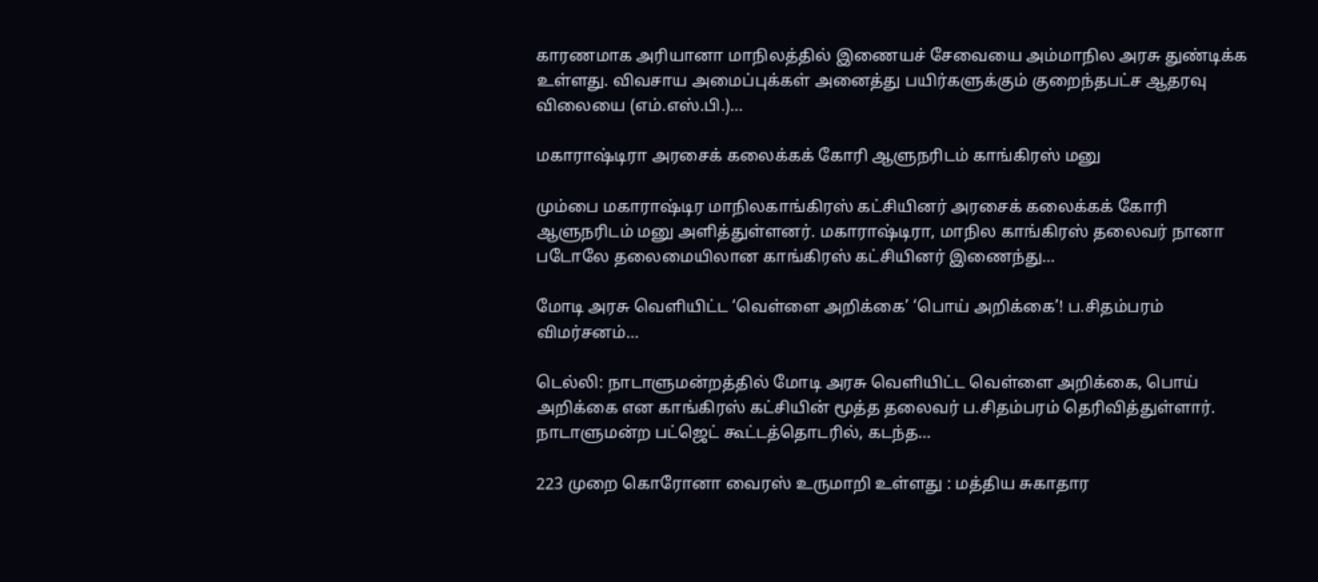காரணமாக அரியானா மாநிலத்தில் இணையச் சேவையை அம்மாநில அரசு துண்டிக்க உள்ளது. விவசாய அமைப்புக்கள் அனைத்து பயிர்களுக்கும் குறைந்தபட்ச ஆதரவு விலையை (எம்.எஸ்.பி.)…

மகாராஷ்டிரா அரசைக் கலைக்கக் கோரி ஆளுநரிடம் காங்கிரஸ் மனு

மும்பை மகாராஷ்டிர மாநிலகாங்கிரஸ் கட்சியினர் அரசைக் கலைக்கக் கோரி ஆளுநரிடம் மனு அளித்துள்ளனர். மகாராஷ்டிரா, மாநில காங்கிரஸ் தலைவர் நானா படோலே தலைமையிலான காங்கிரஸ் கட்சியினர் இணைந்து…

மோடி அரசு வெளியிட்ட ‘வெள்ளை அறிக்கை’ ‘பொய் அறிக்கை’! ப.சிதம்பரம் விமர்சனம்…

டெல்லி: நாடாளுமன்றத்தில் மோடி அரசு வெளியிட்ட வெள்ளை அறிக்கை, பொய் அறிக்கை என காங்கிரஸ் கட்சியின் மூத்த தலைவர் ப.சிதம்பரம் தெரிவித்துள்ளார். நாடாளுமன்ற பட்ஜெட் கூட்டத்தொடரில், கடந்த…

223 முறை கொரோனா வைரஸ் உருமாறி உள்ளது : மத்திய சுகாதார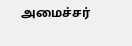அமைச்சர்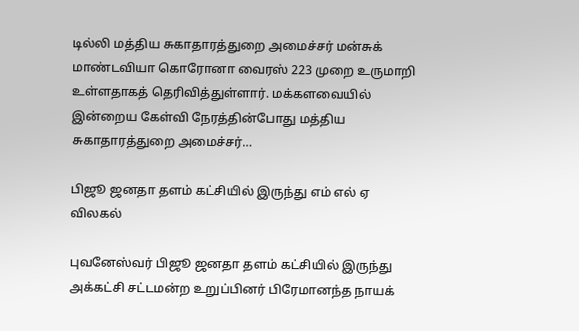டில்லி மத்திய சுகாதாரத்துறை அமைச்சர் மன்சுக் மாண்டவியா கொரோனா வைரஸ் 223 முறை உருமாறி உள்ளதாகத் தெரிவித்துள்ளார். மக்களவையில் இன்றைய கேள்வி நேரத்தின்போது மத்திய சுகாதாரத்துறை அமைச்சர்…

பிஜூ ஜனதா தளம் கட்சியில் இருந்து எம் எல் ஏ விலகல்

புவனேஸ்வர் பிஜூ ஜனதா தளம் கட்சியில் இருந்து அக்கட்சி சட்டமன்ற உறுப்பினர் பிரேமானந்த நாயக்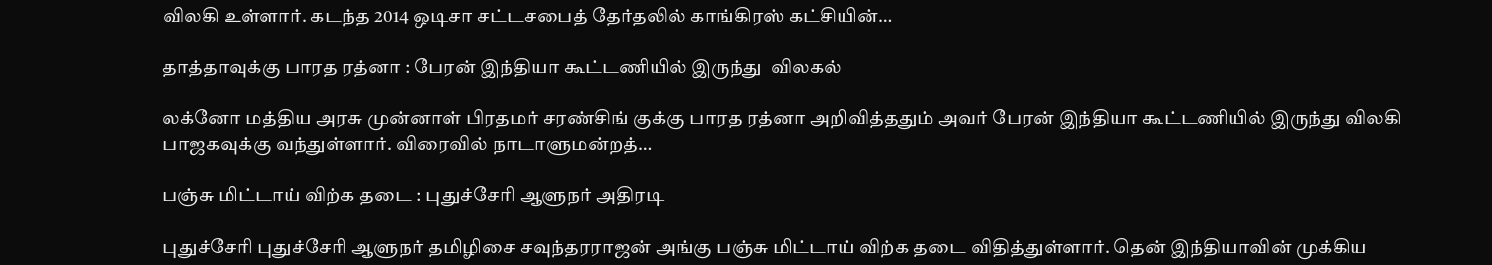விலகி உள்ளார். கடந்த 2014 ஒடிசா சட்டசபைத் தேர்தலில் காங்கிரஸ் கட்சியின்…

தாத்தாவுக்கு பாரத ரத்னா : பேரன் இந்தியா கூட்டணியில் இருந்து  விலகல்

லக்னோ மத்திய அரசு முன்னாள் பிரதமர் சரண்சிங் குக்கு பாரத ரத்னா அறிவித்ததும் அவர் பேரன் இந்தியா கூட்டணியில் இருந்து விலகி பாஜகவுக்கு வந்துள்ளார். விரைவில் நாடாளுமன்றத்…

பஞ்சு மிட்டாய் விற்க தடை : புதுச்சேரி ஆளுநர் அதிரடி

புதுச்சேரி புதுச்சேரி ஆளுநர் தமிழிசை சவுந்தரராஜன் அங்கு பஞ்சு மிட்டாய் விற்க தடை விதித்துள்ளார். தென் இந்தியாவின் முக்கிய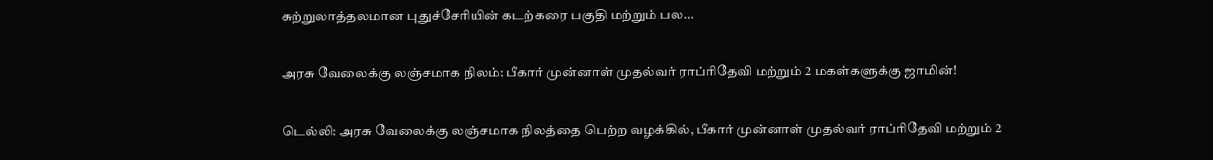சுற்றுலாத்தலமான புதுச்சேரியின் கடற்கரை பகுதி மற்றும் பல…

அரசு வேலைக்கு லஞ்சமாக நிலம்: பீகார் முன்னாள் முதல்வர் ராப்ரிதேவி மற்றும் 2 மகள்களுக்கு ஜாமின்!

டெல்லி: அரசு வேலைக்கு லஞ்சமாக நிலத்தை பெற்ற வழக்கில், பீகார் முன்னாள் முதல்வர் ராப்ரிதேவி மற்றும் 2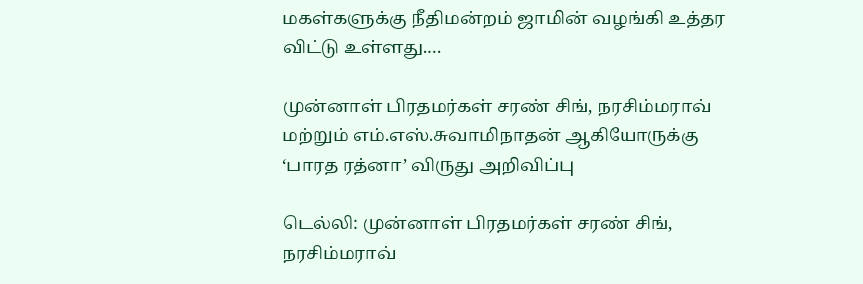மகள்களுக்கு நீதிமன்றம் ஜாமின் வழங்கி உத்தர விட்டு உள்ளது.…

முன்னாள் பிரதமர்கள் சரண் சிங், நரசிம்மராவ் மற்றும் எம்.எஸ்.சுவாமிநாதன் ஆகியோருக்கு ‘பாரத ரத்னா’ விருது அறிவிப்பு

டெல்லி: முன்னாள் பிரதமர்கள் சரண் சிங், நரசிம்மராவ்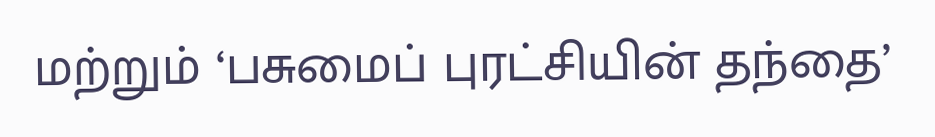மற்றும் ‘பசுமைப் புரட்சியின் தந்தை’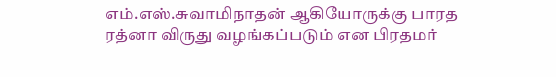எம்.எஸ்.சுவாமிநாதன் ஆகியோருக்கு பாரத ரத்னா விருது வழங்கப்படும் என பிரதமர்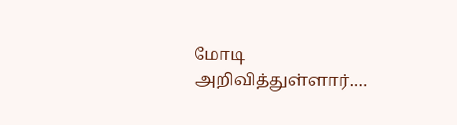மோடி அறிவித்துள்ளார்.…